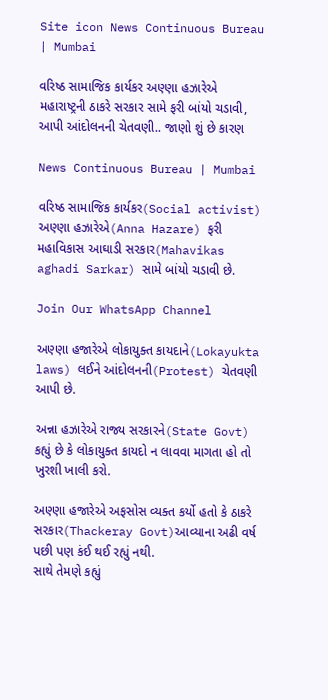Site icon News Continuous Bureau | Mumbai

વરિષ્ઠ સામાજિક કાર્યકર અણ્ણા હઝારેએ મહારાષ્ટ્રની ઠાકરે સરકાર સામે ફરી બાંયો ચડાવી,  આપી આંદોલનની ચેતવણી.. જાણો શું છે કારણ

News Continuous Bureau | Mumbai

વરિષ્ઠ સામાજિક કાર્યકર(Social activist) અણ્ણા હઝારેએ(Anna Hazare) ફરી મહાવિકાસ આઘાડી સરકાર(Mahavikas aghadi Sarkar) સામે બાંયો ચડાવી છે.

Join Our WhatsApp Channel

અણ્ણા હજારેએ લોકાયુક્ત કાયદાને(Lokayukta laws) લઈને આંદોલનની(Protest) ચેતવણી આપી છે.

અન્ના હઝારેએ રાજ્ય સરકારને(State Govt) કહ્યું છે કે લોકાયુક્ત કાયદો ન લાવવા માગતા હો તો ખુરશી ખાલી કરો.

અણ્ણા હજારેએ અફસોસ વ્યક્ત કર્યો હતો કે ઠાકરે સરકાર(Thackeray Govt)આવ્યાના અઢી વર્ષ પછી પણ કંઈ થઈ રહ્યું નથી.
સાથે તેમણે કહ્યું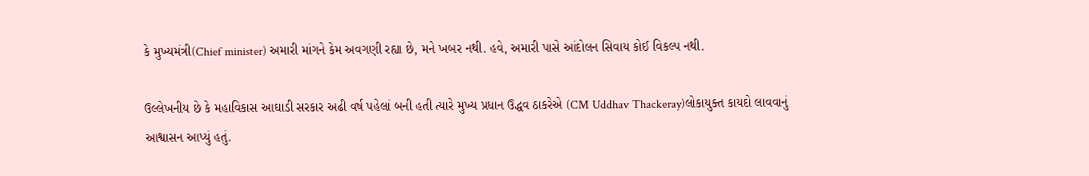કે મુખ્યમંત્રી(Chief minister) અમારી માંગને કેમ અવગણી રહ્યા છે, મને ખબર નથી. હવે, અમારી પાસે આંદોલન સિવાય કોઈ વિકલ્પ નથી.

ઉલ્લેખનીય છે કે મહાવિકાસ આઘાડી સરકાર અઢી વર્ષ પહેલાં બની હતી ત્યારે મુખ્ય પ્રધાન ઉદ્ધવ ઠાકરેએ (CM Uddhav Thackeray)લોકાયુક્ત કાયદો લાવવાનું આશ્વાસન આપ્યું હતું.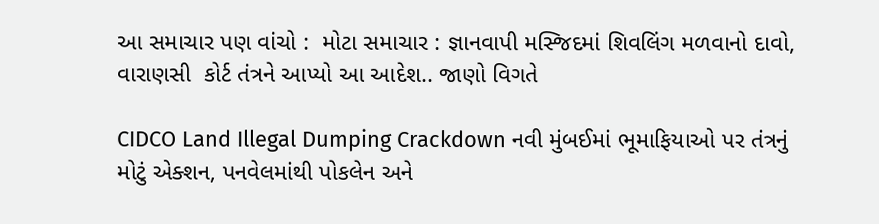આ સમાચાર પણ વાંચો :  મોટા સમાચાર : જ્ઞાનવાપી મસ્જિદમાં શિવલિંગ મળવાનો દાવો, વારાણસી  કોર્ટ તંત્રને આપ્યો આ આદેશ.. જાણો વિગતે

CIDCO Land Illegal Dumping Crackdown નવી મુંબઈમાં ભૂમાફિયાઓ પર તંત્રનું મોટું એક્શન, પનવેલમાંથી પોકલેન અને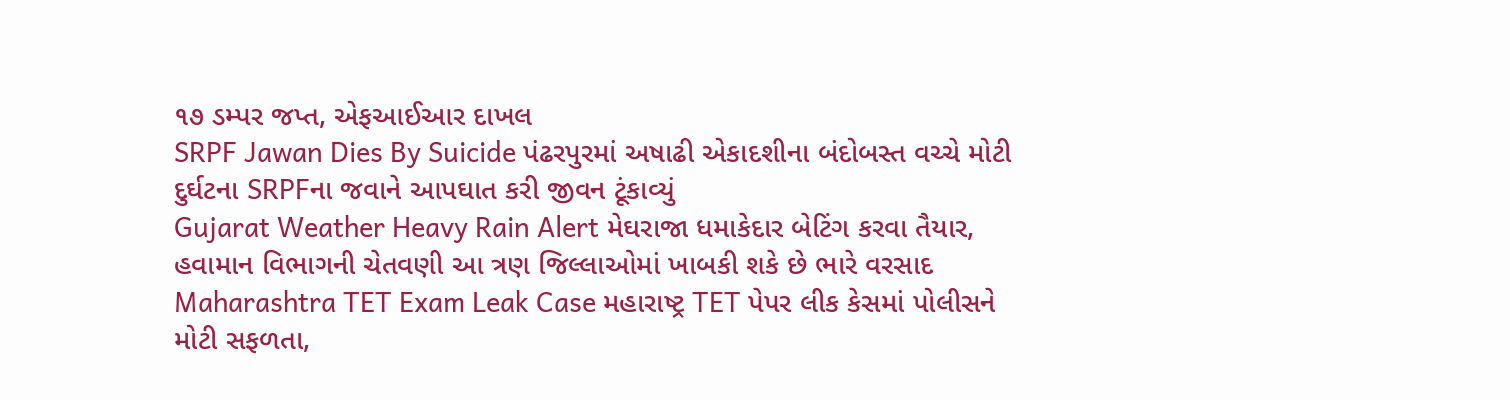૧૭ ડમ્પર જપ્ત, એફઆઈઆર દાખલ
SRPF Jawan Dies By Suicide પંઢરપુરમાં અષાઢી એકાદશીના બંદોબસ્ત વચ્ચે મોટી દુર્ઘટના SRPFના જવાને આપઘાત કરી જીવન ટૂંકાવ્યું
Gujarat Weather Heavy Rain Alert મેઘરાજા ધમાકેદાર બેટિંગ કરવા તૈયાર, હવામાન વિભાગની ચેતવણી આ ત્રણ જિલ્લાઓમાં ખાબકી શકે છે ભારે વરસાદ
Maharashtra TET Exam Leak Case મહારાષ્ટ્ર TET પેપર લીક કેસમાં પોલીસને મોટી સફળતા,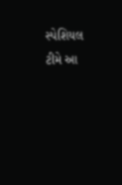સ્પેશિયલ ટીમે આ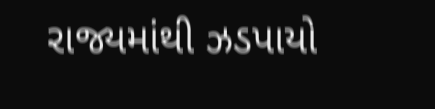રાજ્યમાંથી ઝડપાયો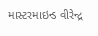માસ્ટરમાઇન્ડ વીરેન્દ્ર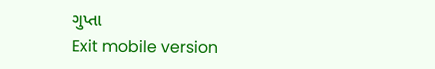ગુપ્તા
Exit mobile version